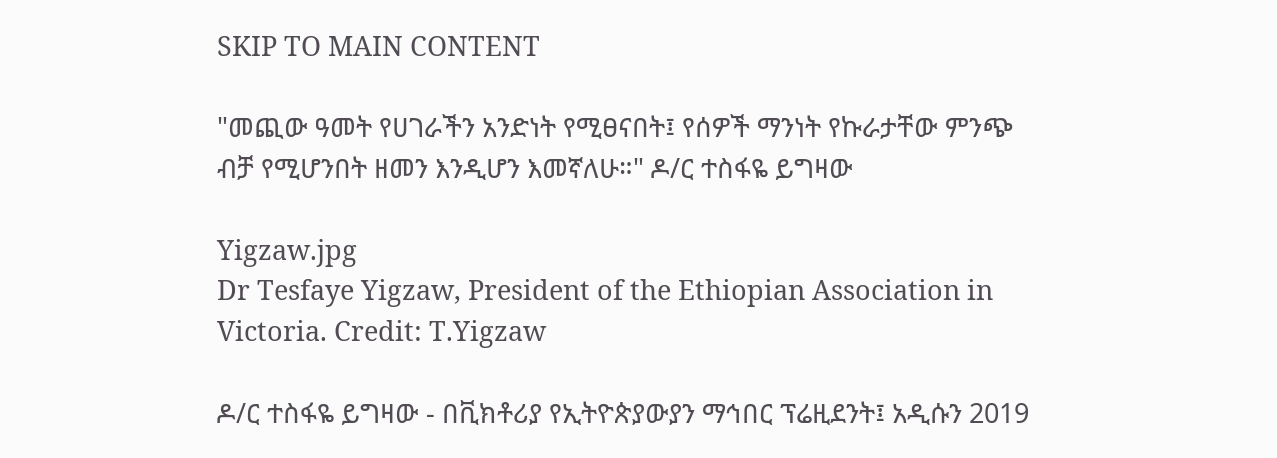SKIP TO MAIN CONTENT

"መጪው ዓመት የሀገራችን አንድነት የሚፀናበት፤ የሰዎች ማንነት የኩራታቸው ምንጭ ብቻ የሚሆንበት ዘመን እንዲሆን እመኛለሁ።" ዶ/ር ተስፋዬ ይግዛው

Yigzaw.jpg
Dr Tesfaye Yigzaw, President of the Ethiopian Association in Victoria. Credit: T.Yigzaw

ዶ/ር ተስፋዬ ይግዛው - በቪክቶሪያ የኢትዮጵያውያን ማኅበር ፕሬዚደንት፤ አዲሱን 2019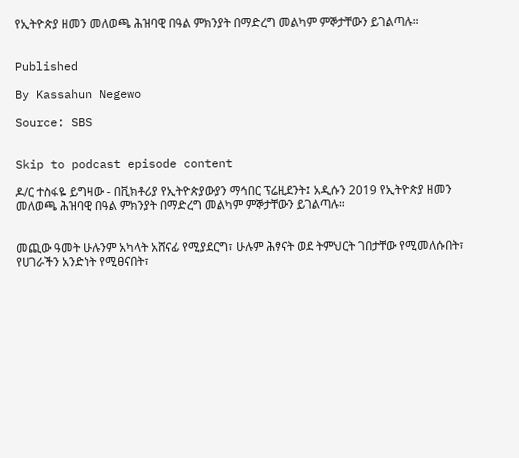የኢትዮጵያ ዘመን መለወጫ ሕዝባዊ በዓል ምክንያት በማድረግ መልካም ምኞታቸውን ይገልጣሉ።


Published

By Kassahun Negewo

Source: SBS


Skip to podcast episode content

ዶ/ር ተስፋዬ ይግዛው - በቪክቶሪያ የኢትዮጵያውያን ማኅበር ፕሬዚደንት፤ አዲሱን 2019 የኢትዮጵያ ዘመን መለወጫ ሕዝባዊ በዓል ምክንያት በማድረግ መልካም ምኞታቸውን ይገልጣሉ።


መጪው ዓመት ሁሉንም አካላት አሸናፊ የሚያደርግ፣ ሁሉም ሕፃናት ወደ ትምህርት ገበታቸው የሚመለሱበት፣ የሀገራችን አንድነት የሚፀናበት፣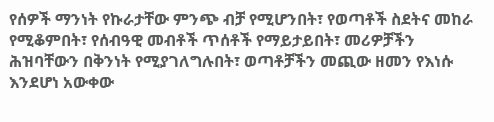የሰዎች ማንነት የኩራታቸው ምንጭ ብቻ የሚሆንበት፣ የወጣቶች ስደትና መከራ የሚቆምበት፣ የሰብዓዊ መብቶች ጥሰቶች የማይታይበት፣ መሪዎቻችን ሕዝባቸውን በቅንነት የሚያገለግሉበት፣ ወጣቶቻችን መጪው ዘመን የእነሱ እንደሆነ አውቀው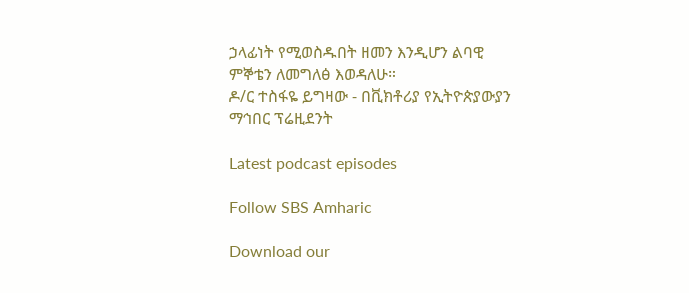ኃላፊነት የሚወስዱበት ዘመን እንዲሆን ልባዊ ምኞቴን ለመግለፅ እወዳለሁ።
ዶ/ር ተስፋዬ ይግዛው - በቪክቶሪያ የኢትዮጵያውያን ማኅበር ፕሬዚደንት

Latest podcast episodes

Follow SBS Amharic

Download our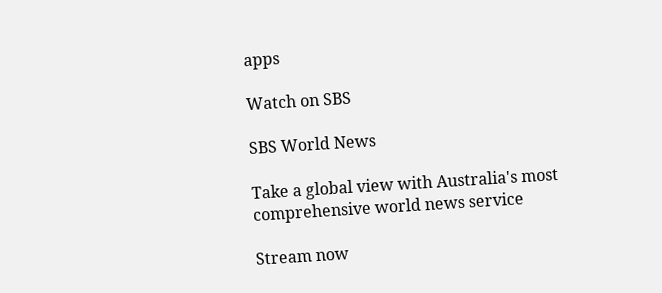apps

Watch on SBS

SBS World News

Take a global view with Australia's most comprehensive world news service

Stream now